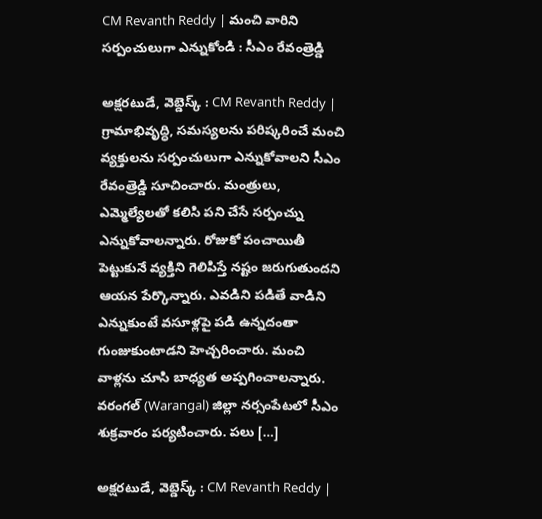CM Revanth Reddy | మంచి వారిని సర్పంచులుగా ఎన్నుకోండి : సీఎం రేవంత్రెడ్డి

అక్షరటుడే, వెబ్డెస్క్ : CM Revanth Reddy | గ్రామాభివృద్ధి, సమస్యలను పరిష్కరించే మంచి వ్యక్తులను సర్పంచులుగా ఎన్నుకోవాలని సీఎం రేవంత్రెడ్డి సూచించారు. మంత్రులు, ఎమ్మెల్యేలతో కలిసి పని చేసే సర్పంచ్ను ఎన్నుకోవాలన్నారు. రోజుకో పంచాయితీ పెట్టుకునే వ్యక్తిని గెలిపిస్తే నష్టం జరుగుతుందని ఆయన పేర్కొన్నారు. ఎవడిని పడితే వాడిని ఎన్నుకుంటే వసూళ్లపై పడి ఉన్నదంతా గుంజుకుంటాడని హెచ్చరించారు. మంచి వాళ్లను చూసి బాధ్యత అప్పగించాలన్నారు. వరంగల్ (Warangal) జిల్లా నర్సంపేటలో సీఎం శుక్రవారం పర్యటించారు. పలు […]

అక్షరటుడే, వెబ్డెస్క్ : CM Revanth Reddy |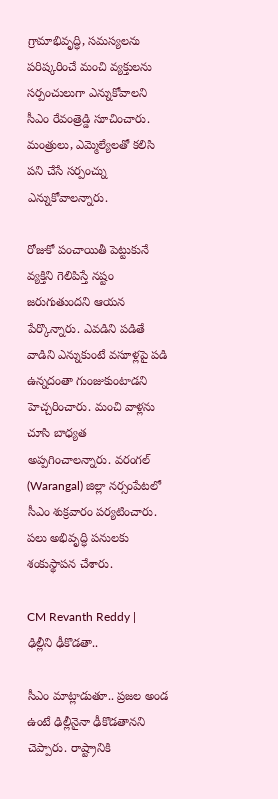గ్రామాభివృద్ధి, సమస్యలను పరిష్కరించే మంచి వ్యక్తులను సర్పంచులుగా ఎన్నుకోవాలని సీఎం రేవంత్రెడ్డి సూచించారు. మంత్రులు, ఎమ్మెల్యేలతో కలిసి పని చేసే సర్పంచ్ను ఎన్నుకోవాలన్నారు.

రోజుకో పంచాయితీ పెట్టుకునే వ్యక్తిని గెలిపిస్తే నష్టం జరుగుతుందని ఆయన పేర్కొన్నారు. ఎవడిని పడితే వాడిని ఎన్నుకుంటే వసూళ్లపై పడి ఉన్నదంతా గుంజుకుంటాడని హెచ్చరించారు. మంచి వాళ్లను చూసి బాధ్యత అప్పగించాలన్నారు. వరంగల్ (Warangal) జిల్లా నర్సంపేటలో సీఎం శుక్రవారం పర్యటించారు. పలు అభివృద్ధి పనులకు శంకుస్థాపన చేశారు.

CM Revanth Reddy | ఢిల్లీని ఢీకొడతా..

సీఎం మాట్లాడుతూ.. ప్రజల అండ ఉంటే ఢిల్లీనైనా ఢీకొడతానని చెప్పారు. రాష్ట్రానికి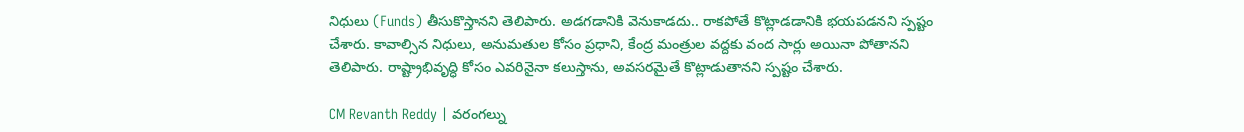నిధులు (Funds) తీసుకొస్తానని తెలిపారు. అడగడానికి వెనుకాడదు.. రాకపోతే కొట్లాడడానికి భయపడనని స్పష్టం చేశారు. కావాల్సిన నిధులు, అనుమతుల కోసం ప్రధాని, కేంద్ర మంత్రుల వద్దకు వంద సార్లు అయినా పోతానని తెలిపారు. రాష్ట్రాభివృద్ధి కోసం ఎవరినైనా కలుస్తాను, అవసరమైతే కొట్లాడుతానని స్పష్టం చేశారు.

CM Revanth Reddy | వరంగల్ను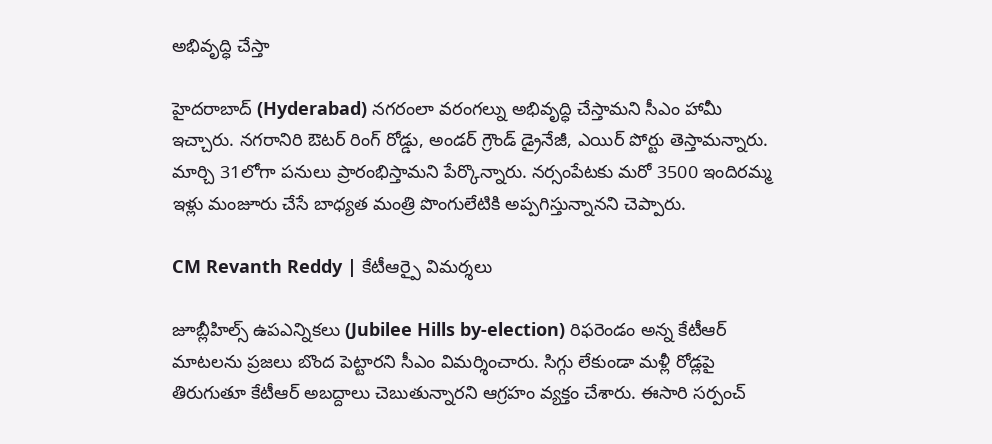అభివృద్ధి చేస్తా

హైదరాబాద్ (Hyderabad) నగరంలా వరంగల్ను అభివృద్ధి చేస్తామని సీఎం హామీ ఇచ్చారు. నగరానిరి ఔటర్ రింగ్ రోడ్డు, అండర్ గ్రౌండ్ డ్రైనేజీ, ఎయిర్ పోర్టు తెస్తామన్నారు. మార్చి 31లోగా పనులు ప్రారంభిస్తామని పేర్కొన్నారు. నర్సంపేటకు మరో 3500 ఇందిరమ్మ ఇళ్లు మంజూరు చేసే బాధ్యత మంత్రి పొంగులేటికి అప్పగిస్తున్నానని చెప్పారు.

CM Revanth Reddy | కేటీఆర్పై విమర్శలు

జూబ్లీహిల్స్ ఉపఎన్నికలు (Jubilee Hills by-election) రిఫరెండం అన్న కేటీఆర్ మాటలను ప్రజలు బొంద పెట్టారని సీఎం విమర్శించారు. సిగ్గు లేకుండా మళ్లీ రోడ్లపై తిరుగుతూ కేటీఆర్ అబద్దాలు చెబుతున్నారని ఆగ్రహం వ్యక్తం చేశారు. ఈసారి సర్పంచ్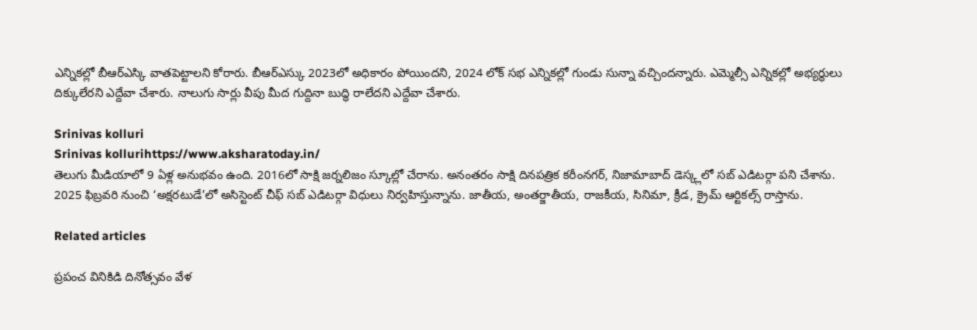ఎన్నికల్లో బీఆర్ఎస్కి వాతపెట్టాలని కోరారు. బీఆర్ఎస్కు 2023లో అధికారం పోయిందని, 2024 లోక్ సభ ఎన్నికల్లో గుండు సున్నా వచ్చిందన్నారు. ఎమ్మెల్సీ ఎన్నికల్లో అభ్యర్థులు దిక్కులేరని ఎద్దేవా చేశారు. నాలుగు సార్లు వీపు మీద గుద్దినా బుద్ధి రాలేదని ఎద్దేవా చేశారు.

Srinivas kolluri
Srinivas kollurihttps://www.aksharatoday.in/
తెలుగు మీడియాలో 9 ఏళ్ల అనుభవం ఉంది. 2016లో సాక్షి జర్నలిజం స్కూల్లో చేరాను. అనంతరం సాక్షి దినపత్రిక కరీంనగర్, నిజామాబాద్ డెస్క్లలో సబ్ ఎడిటర్గా పని చేశాను. 2025 ఫిబ్రవరి నుంచి ‘అక్షరటుడే’లో అసిస్టెంట్ చీఫ్ సబ్ ఎడిటర్గా విధులు నిర్వహిస్తున్నాను. జాతీయ, అంతర్జాతీయ, రాజకీయ, సినిమా, క్రీడ, క్రైమ్ ఆర్టికల్స్ రాస్తాను.

Related articles

ప్రపంచ వినికిడి దినోత్సవం వేళ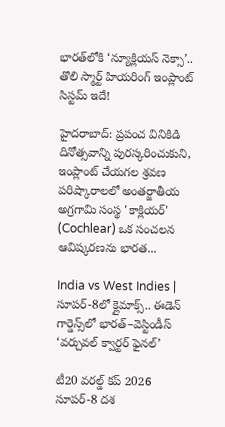భారత్‌లోకి ‘న్యూక్లియస్ నెక్సా’.. తొలి స్మార్ట్ హియరింగ్ ఇంప్లాంట్ సిస్టమ్ ఇదే!

హైదరాబాద్: ప్రపంచ వినికిడి దినోత్సవాన్ని పురస్కరించుకుని, ఇంప్లాంట్ చేయగల శ్రవణ పరిష్కారాలలో అంతర్జాతీయ అగ్రగామి సంస్థ 'కాక్లియర్' (Cochlear) ఒక సంచలన ఆవిష్కరణను భారత...

India vs West Indies | సూపర్-8లో క్లైమాక్స్.. ఈడెన్ గార్డెన్స్‌లో భారత్–వెస్టిండీస్ ‘వర్చువల్ క్వార్టర్ ఫైనల్’

టీ20 వరల్డ్ కప్ 2026 సూపర్-8 దశ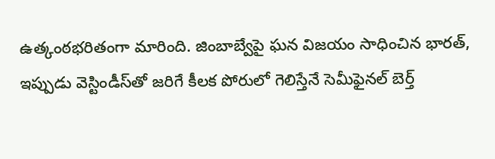ఉత్కంఠభరితంగా మారింది. జింబాబ్వేపై ఘన విజయం సాధించిన భారత్, ఇప్పుడు వెస్టిండీస్‌తో జరిగే కీలక పోరులో గెలిస్తేనే సెమీఫైనల్ బెర్త్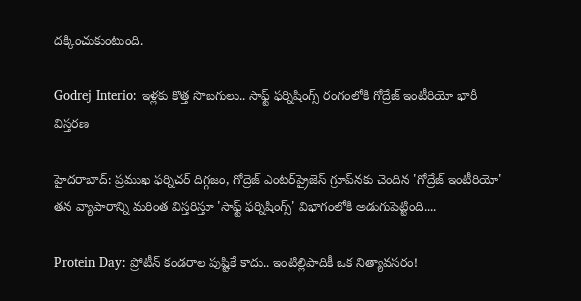దక్కించుకుంటుంది.

Godrej Interio: ఇళ్లకు కొత్త సొబగులు.. సాఫ్ట్ ఫర్నిషింగ్స్ రంగంలోకి గోద్రేజ్ ఇంటీరియో భారీ విస్తరణ

హైదరాబాద్: ప్రముఖ ఫర్నిచర్ దిగ్గజం, గోద్రెజ్ ఎంటర్‌ప్రైజెస్ గ్రూప్‌నకు చెందిన 'గోద్రేజ్ ఇంటీరియో' తన వ్యాపారాన్ని మరింత విస్తరిస్తూ 'సాఫ్ట్ ఫర్నిషింగ్స్' విభాగంలోకి అడుగుపెట్టింది....

Protein Day: ప్రోటీన్ కండరాల పుష్టికే కాదు.. ఇంటిల్లిపాదికీ ఒక నిత్యావసరం!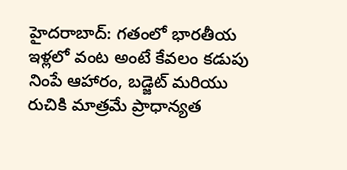హైదరాబాద్: గతంలో భారతీయ ఇళ్లలో వంట అంటే కేవలం కడుపు నింపే ఆహారం, బడ్జెట్ మరియు రుచికి మాత్రమే ప్రాధాన్యత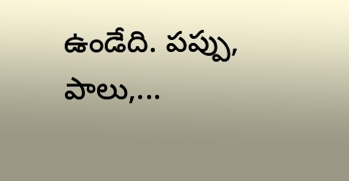ఉండేది. పప్పు, పాలు,...